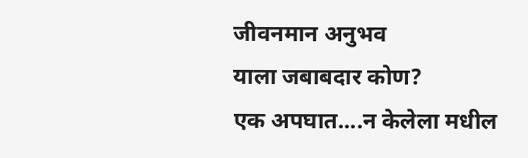जीवनमान अनुभव
याला जबाबदार कोण?
एक अपघात....न केलेला मधील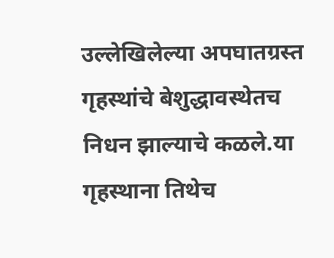उल्लेखिलेल्या अपघातग्रस्त गृहस्थांचे बेशुद्धावस्थेतच निधन झाल्याचे कळले.या गृहस्थाना तिथेच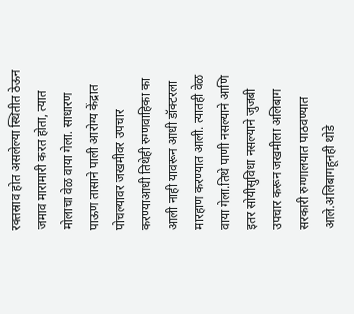रक्तस्राव होत असलेल्या स्थितीत ठेऊन जमाव मारामारी करत होता, त्यात मोलाचा वेळ वाया गेला. साधारण पाऊण तासाने पाली आरोग्य केंद्रात पोचल्यावर जखमीवर उपचार करण्याआधी तिथेही रुग्णवाहिका का आली नाही यावरून आधी डॉक्टरला मारहाण करण्यात आली. त्यातही वेळ वाया गेला.तिथे पाणी नसल्याने आणि इतर सोयीसुविधा नसल्याने जुजबी उपचार करून जखमीला अलिबाग सरकारी रुग्णालयात पाठवण्यात आले.अलिबागहूनही थोडे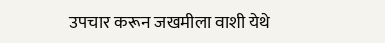उपचार करून जखमीला वाशी येथे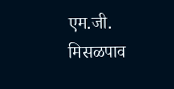एम.जी.
मिसळपाव